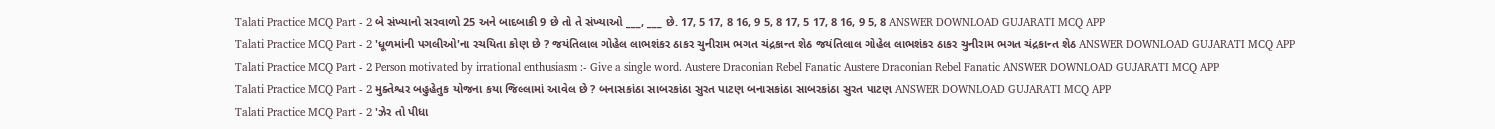Talati Practice MCQ Part - 2 બે સંખ્યાનો સરવાળો 25 અને બાદબાકી 9 છે તો તે સંખ્યાઓ ___, ___ છે. 17, 5 17, 8 16, 9 5, 8 17, 5 17, 8 16, 9 5, 8 ANSWER DOWNLOAD GUJARATI MCQ APP
Talati Practice MCQ Part - 2 'ધૂળમાંની પગલીઓ'ના રચયિતા કોણ છે ? જયંતિલાલ ગોહેલ લાભશંકર ઠાકર ચુનીરામ ભગત ચંદ્રકાન્ત શેઠ જયંતિલાલ ગોહેલ લાભશંકર ઠાકર ચુનીરામ ભગત ચંદ્રકાન્ત શેઠ ANSWER DOWNLOAD GUJARATI MCQ APP
Talati Practice MCQ Part - 2 Person motivated by irrational enthusiasm :- Give a single word. Austere Draconian Rebel Fanatic Austere Draconian Rebel Fanatic ANSWER DOWNLOAD GUJARATI MCQ APP
Talati Practice MCQ Part - 2 મુક્તેશ્વર બહુહેતુક યોજના કયા જિલ્લામાં આવેલ છે ? બનાસકાંઠા સાબરકાંઠા સુરત પાટણ બનાસકાંઠા સાબરકાંઠા સુરત પાટણ ANSWER DOWNLOAD GUJARATI MCQ APP
Talati Practice MCQ Part - 2 'ઝેર તો પીધા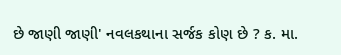છે જાણી જાણી' નવલકથાના સર્જક કોણ છે ? ક. મા.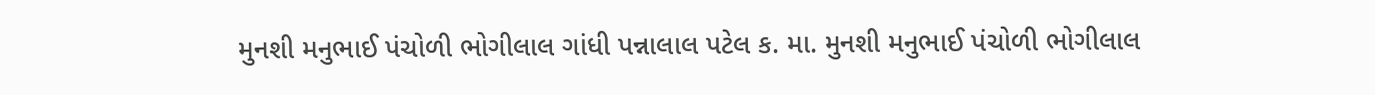મુનશી મનુભાઈ પંચોળી ભોગીલાલ ગાંધી પન્નાલાલ પટેલ ક. મા. મુનશી મનુભાઈ પંચોળી ભોગીલાલ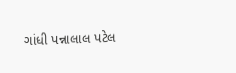ગાંધી પન્નાલાલ પટેલ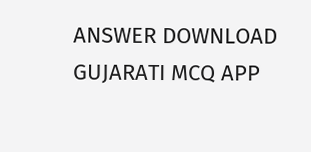ANSWER DOWNLOAD GUJARATI MCQ APP